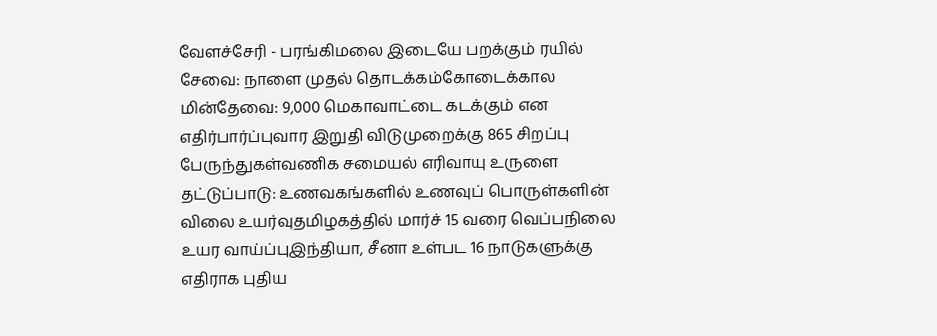வேளச்சேரி - பரங்கிமலை இடையே பறக்கும் ரயில் சேவை: நாளை முதல் தொடக்கம்கோடைக்கால மின்தேவை: 9,000 மெகாவாட்டை கடக்கும் என எதிர்பார்ப்புவார இறுதி விடுமுறைக்கு 865 சிறப்பு பேருந்துகள்வணிக சமையல் எரிவாயு உருளை தட்டுப்பாடு: உணவகங்களில் உணவுப் பொருள்களின் விலை உயர்வுதமிழகத்தில் மார்ச் 15 வரை வெப்பநிலை உயர வாய்ப்புஇந்தியா, சீனா உள்பட 16 நாடுகளுக்கு எதிராக புதிய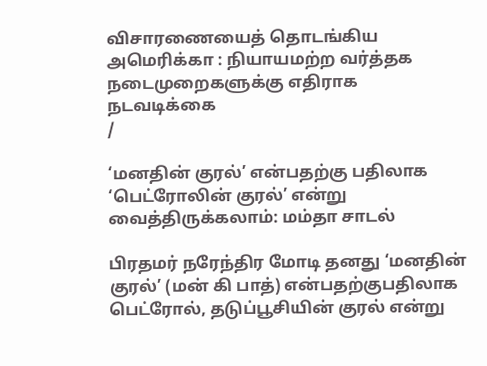விசாரணையைத் தொடங்கிய அமெரிக்கா : நியாயமற்ற வர்த்தக நடைமுறைகளுக்கு எதிராக நடவடிக்கை
/

‘மனதின் குரல்’ என்பதற்கு பதிலாக ‘பெட்ரோலின் குரல்’ என்று வைத்திருக்கலாம்: மம்தா சாடல்

பிரதமர் நரேந்திர மோடி தனது ‘மனதின் குரல்’ (மன் கி பாத்) என்பதற்குபதிலாக பெட்ரோல், தடுப்பூசியின் குரல் என்று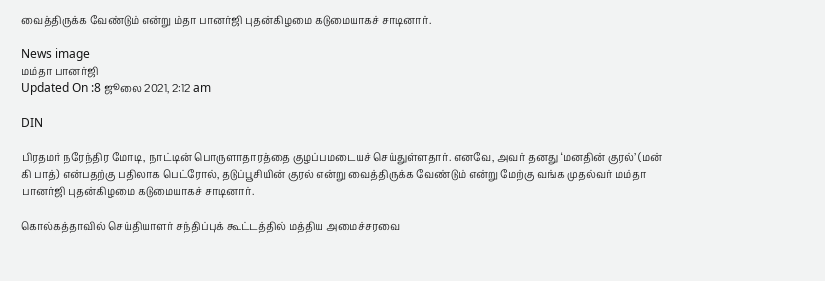வைத்திருக்க வேண்டும் என்று ம்தா பானர்ஜி புதன்கிழமை கடுமையாகச் சாடினார்.

News image
மம்தா பானர்ஜி
Updated On :8 ஜூலை 2021, 2:12 am

DIN

பிரதமர் நரேந்திர மோடி, நாட்டின் பொருளாதாரத்தை குழப்பமடையச் செய்துள்ளதார். எனவே, அவர் தனது ‘மனதின் குரல்’ (மன் கி பாத்) என்பதற்கு பதிலாக பெட்ரோல், தடுப்பூசியின் குரல் என்று வைத்திருக்க வேண்டும் என்று மேற்கு வங்க முதல்வர் மம்தா பானர்ஜி புதன்கிழமை கடுமையாகச் சாடினார்.

கொல்கத்தாவில் செய்தியாளர் சந்திப்புக் கூட்டத்தில் மத்திய அமைச்சரவை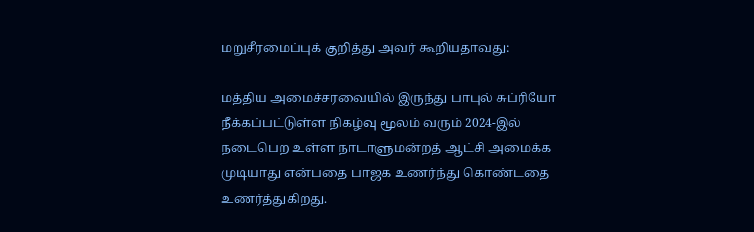மறுசீரமைப்புக் குறித்து அவர் கூறியதாவது:

மத்திய அமைச்சரவையில் இருந்து பாபுல் சுப்ரியோ நீக்கப்பட்டுள்ள நிகழ்வு மூலம் வரும் 2024-இல் நடைபெற உள்ள நாடாளுமன்றத் ஆட்சி அமைக்க முடியாது என்பதை பாஜக உணர்ந்து கொண்டதை உணர்த்துகிறது.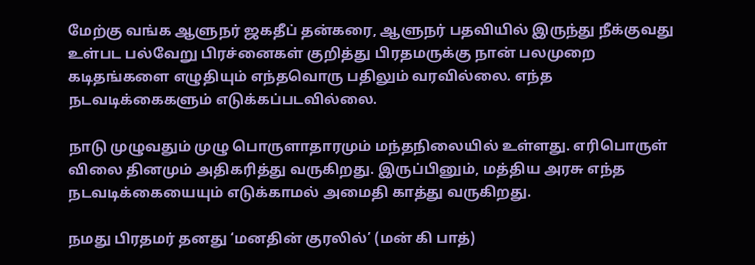மேற்கு வங்க ஆளுநர் ஜகதீப் தன்கரை, ஆளுநர் பதவியில் இருந்து நீக்குவது உள்பட பல்வேறு பிரச்னைகள் குறித்து பிரதமருக்கு நான் பலமுறை கடிதங்களை எழுதியும் எந்தவொரு பதிலும் வரவில்லை. எந்த நடவடிக்கைகளும் எடுக்கப்படவில்லை.

நாடு முழுவதும் முழு பொருளாதாரமும் மந்தநிலையில் உள்ளது. எரிபொருள் விலை தினமும் அதிகரித்து வருகிறது. இருப்பினும், மத்திய அரசு எந்த நடவடிக்கையையும் எடுக்காமல் அமைதி காத்து வருகிறது.

நமது பிரதமர் தனது ‘மனதின் குரலில்’ (மன் கி பாத்)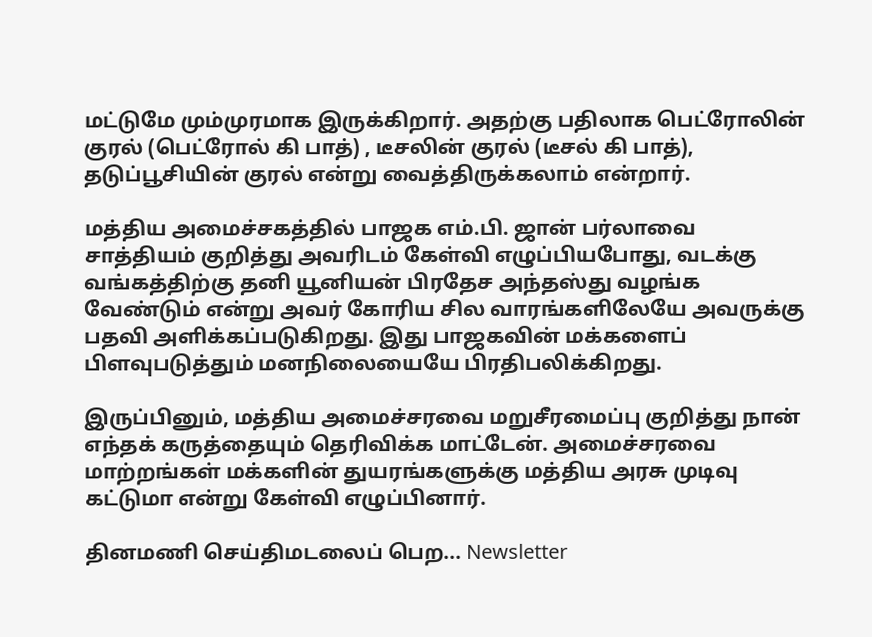மட்டுமே மும்முரமாக இருக்கிறார். அதற்கு பதிலாக பெட்ரோலின் குரல் (பெட்ரோல் கி பாத்) , டீசலின் குரல் (டீசல் கி பாத்), தடுப்பூசியின் குரல் என்று வைத்திருக்கலாம் என்றார்.

மத்திய அமைச்சகத்தில் பாஜக எம்.பி. ஜான் பர்லாவை சாத்தியம் குறித்து அவரிடம் கேள்வி எழுப்பியபோது, வடக்கு வங்கத்திற்கு தனி யூனியன் பிரதேச அந்தஸ்து வழங்க வேண்டும் என்று அவர் கோரிய சில வாரங்களிலேயே அவருக்கு பதவி அளிக்கப்படுகிறது. இது பாஜகவின் மக்களைப் பிளவுபடுத்தும் மனநிலையையே பிரதிபலிக்கிறது.

இருப்பினும், மத்திய அமைச்சரவை மறுசீரமைப்பு குறித்து நான் எந்தக் கருத்தையும் தெரிவிக்க மாட்டேன். அமைச்சரவை மாற்றங்கள் மக்களின் துயரங்களுக்கு மத்திய அரசு முடிவு கட்டுமா என்று கேள்வி எழுப்பினார்.

தினமணி செய்திமடலைப் பெற... Newsletter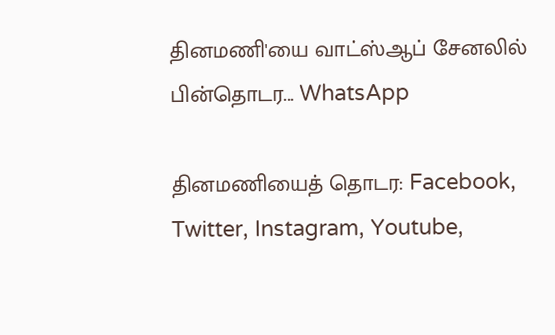தினமணி'யை வாட்ஸ்ஆப் சேனலில் பின்தொடர... WhatsApp

தினமணியைத் தொடர: Facebook, Twitter, Instagram, Youtube,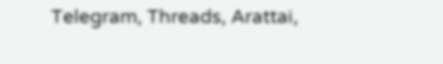Telegram, Threads, Arattai,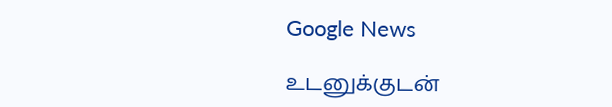Google News

உடனுக்குடன்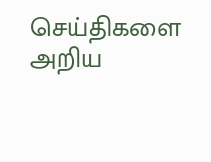செய்திகளை அறிய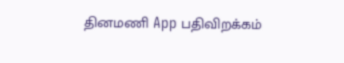தினமணி App பதிவிறக்கம்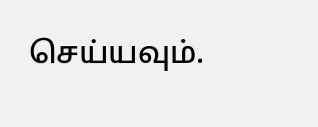செய்யவும்.